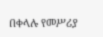በቀላሉ የመሥሪያ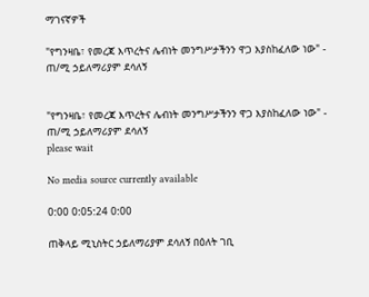ማገናኛዎች

"የግንዛቤ፣ የመረጃ እጥረትና ሌብነት መንግሥታችንን ዋጋ እያስከፈለው ነው" - ጠ/ሚ ኃይለማሪያም ደሳለኝ


"የግንዛቤ፣ የመረጃ እጥረትና ሌብነት መንግሥታችንን ዋጋ እያስከፈለው ነው" - ጠ/ሚ ኃይለማሪያም ደሳለኝ
please wait

No media source currently available

0:00 0:05:24 0:00

ጠቅላይ ሚኒስትር ኃይለማሪያም ደሳለኝ በዕለት ገቢ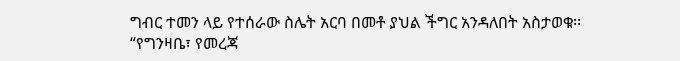ግብር ተመን ላይ የተሰራው ስሌት አርባ በመቶ ያህል ችግር አንዳለበት አስታወቁ፡፡ “የግንዛቤ፣ የመረጃ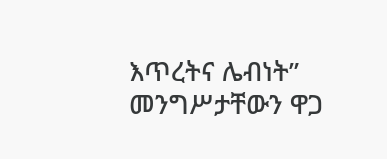እጥረትና ሌብነት” መንግሥታቸውን ዋጋ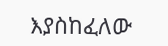እያስከፈለው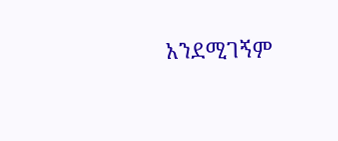አንደሚገኝም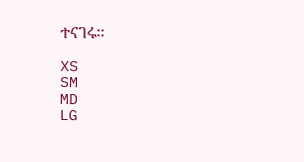ተናገሩ፡፡

XS
SM
MD
LG